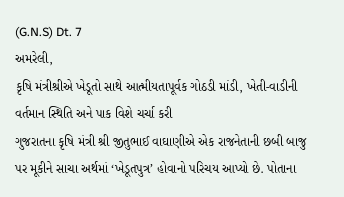(G.N.S) Dt. 7
અમરેલી,
કૃષિ મંત્રીશ્રીએ ખેડૂતો સાથે આત્મીયતાપૂર્વક ગોઠડી માંડી, ખેતી-વાડીની વર્તમાન સ્થિતિ અને પાક વિશે ચર્ચા કરી
ગુજરાતના કૃષિ મંત્રી શ્રી જીતુભાઈ વાઘાણીએ એક રાજનેતાની છબી બાજુ પર મૂકીને સાચા અર્થમાં ‘ખેડૂતપુત્ર’ હોવાનો પરિચય આપ્યો છે. પોતાના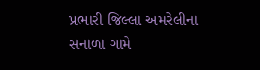પ્રભારી જિલ્લા અમરેલીના સનાળા ગામે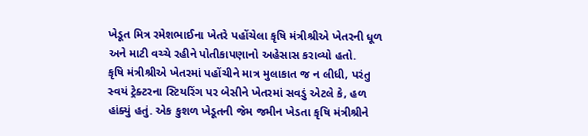ખેડૂત મિત્ર રમેશભાઈના ખેતરે પહોંચેલા કૃષિ મંત્રીશ્રીએ ખેતરની ધૂળ અને માટી વચ્ચે રહીને પોતીકાપણાનો અહેસાસ કરાવ્યો હતો.
કૃષિ મંત્રીશ્રીએ ખેતરમાં પહોંચીને માત્ર મુલાકાત જ ન લીધી, પરંતુ સ્વયં ટ્રેક્ટરના સ્ટિયરિંગ પર બેસીને ખેતરમાં સવડું એટલે કે, હળ હાંક્યું હતું. એક કુશળ ખેડૂતની જેમ જમીન ખેડતા કૃષિ મંત્રીશ્રીને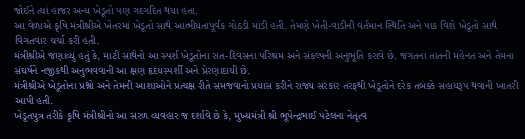જોઈને ત્યાં હાજર અન્ય ખેડૂતો પણ ગદગદિત થયા હતા.
આ વેળાએ કૃષિ મંત્રીશ્રીએ ખેતરમાં ખેડૂતો સાથે આત્મીયતાપૂર્વક ગોઠડી માંડી હતી. તેમણે ખેતી-વાડીની વર્તમાન સ્થિતિ અને પાક વિશે ખેડૂતો સાથે વિગતવાર ચર્ચા કરી હતી.
મંત્રીશ્રીએ જણાવ્યું હતું કે, માટી સાથેનો આ સ્પર્શ ખેડૂતોના રાત-દિવસના પરિશ્રમ અને સંકલ્પની અનુભૂતિ કરાવે છે. જગતના તાતની મહેનત અને તેમના સંઘર્ષને નજીકથી અનુભવવાની આ ક્ષણ હૃદયસ્પર્શી અને પ્રેરણાદાયી છે.
મંત્રીશ્રીએ ખેડૂતોના પ્રશ્નો અને તેમની આશાઓને પ્રત્યક્ષ રીતે સમજવાનો પ્રયાસ કરીને રાજ્ય સરકાર તરફથી ખેડૂતોને દરેક તબક્કે સહાયરૂપ થવાની ખાતરી આપી હતી.
ખેડૂતપુત્ર તરીકે કૃષિ મંત્રીશ્રીનો આ સરળ વ્યવહાર જ દર્શાવે છે કે, મુખ્યમંત્રી શ્રી ભૂપેન્દ્રભાઈ પટેલના નેતૃત્વ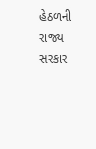હેઠળની રાજ્ય સરકાર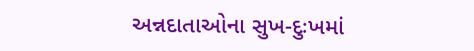અન્નદાતાઓના સુખ-દુઃખમાં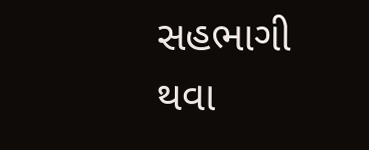સહભાગી થવા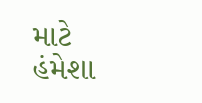માટે હંમેશા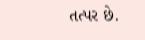તત્પર છે.